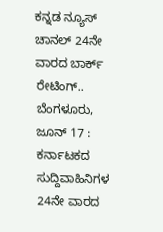ಕನ್ನಡ ನ್ಯೂಸ್ ಚಾನಲ್ 24ನೇ ವಾರದ ಬಾರ್ಕ್ ರೇಟಿಂಗ್..
ಬೆಂಗಳೂರು, ಜೂನ್ 17 : ಕರ್ನಾಟಕದ ಸುದ್ದಿವಾಹಿನಿಗಳ 24ನೇ ವಾರದ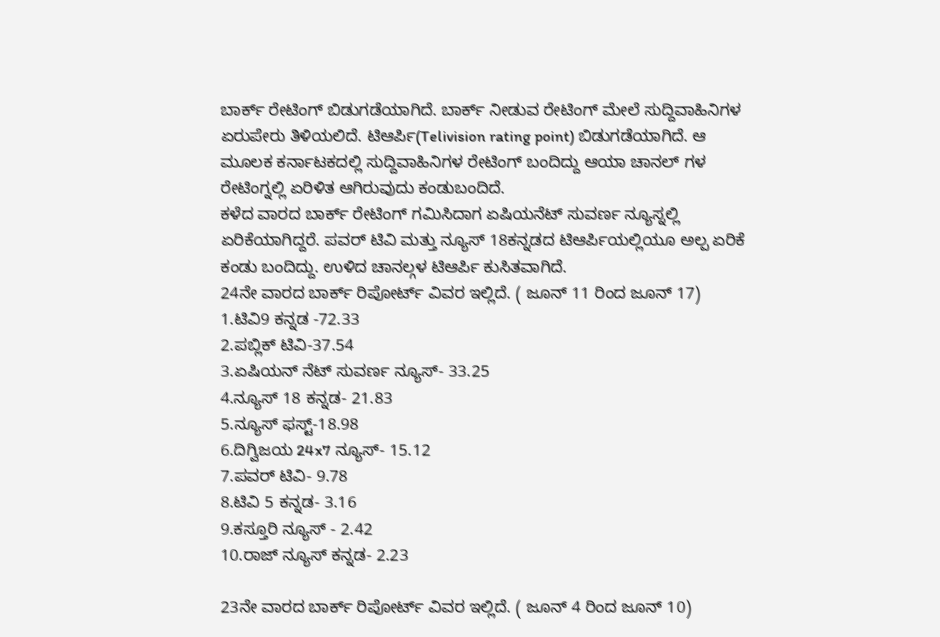ಬಾರ್ಕ್ ರೇಟಿಂಗ್ ಬಿಡುಗಡೆಯಾಗಿದೆ. ಬಾರ್ಕ್ ನೀಡುವ ರೇಟಿಂಗ್ ಮೇಲೆ ಸುದ್ದಿವಾಹಿನಿಗಳ ಏರುಪೇರು ತಿಳಿಯಲಿದೆ. ಟಿಆರ್ಪಿ(Telivision rating point) ಬಿಡುಗಡೆಯಾಗಿದೆ. ಆ ಮೂಲಕ ಕರ್ನಾಟಕದಲ್ಲಿ ಸುದ್ದಿವಾಹಿನಿಗಳ ರೇಟಿಂಗ್ ಬಂದಿದ್ದು ಆಯಾ ಚಾನಲ್ ಗಳ ರೇಟಿಂಗ್ನಲ್ಲಿ ಏರಿಳಿತ ಆಗಿರುವುದು ಕಂಡುಬಂದಿದೆ.
ಕಳೆದ ವಾರದ ಬಾರ್ಕ್ ರೇಟಿಂಗ್ ಗಮಿಸಿದಾಗ ಏಷಿಯನೆಟ್ ಸುವರ್ಣ ನ್ಯೂಸ್ನಲ್ಲಿ ಏರಿಕೆಯಾಗಿದ್ದರೆ. ಪವರ್ ಟಿವಿ ಮತ್ತು ನ್ಯೂಸ್ 18ಕನ್ನಡದ ಟಿಆರ್ಪಿಯಲ್ಲಿಯೂ ಅಲ್ಪ ಏರಿಕೆ ಕಂಡು ಬಂದಿದ್ದು. ಉಳಿದ ಚಾನಲ್ಗಳ ಟಿಆರ್ಪಿ ಕುಸಿತವಾಗಿದೆ.
24ನೇ ವಾರದ ಬಾರ್ಕ್ ರಿಪೋರ್ಟ್ ವಿವರ ಇಲ್ಲಿದೆ. ( ಜೂನ್ 11 ರಿಂದ ಜೂನ್ 17)
1.ಟಿವಿ9 ಕನ್ನಡ -72.33
2.ಪಬ್ಲಿಕ್ ಟಿವಿ-37.54
3.ಏಷಿಯನ್ ನೆಟ್ ಸುವರ್ಣ ನ್ಯೂಸ್- 33.25
4.ನ್ಯೂಸ್ 18 ಕನ್ನಡ- 21.83
5.ನ್ಯೂಸ್ ಫಸ್ಟ್-18.98
6.ದಿಗ್ವಿಜಯ 24x7 ನ್ಯೂಸ್- 15.12
7.ಪವರ್ ಟಿವಿ- 9.78
8.ಟಿವಿ 5 ಕನ್ನಡ- 3.16
9.ಕಸ್ತೂರಿ ನ್ಯೂಸ್ - 2.42
10.ರಾಜ್ ನ್ಯೂಸ್ ಕನ್ನಡ- 2.23

23ನೇ ವಾರದ ಬಾರ್ಕ್ ರಿಪೋರ್ಟ್ ವಿವರ ಇಲ್ಲಿದೆ. ( ಜೂನ್ 4 ರಿಂದ ಜೂನ್ 10)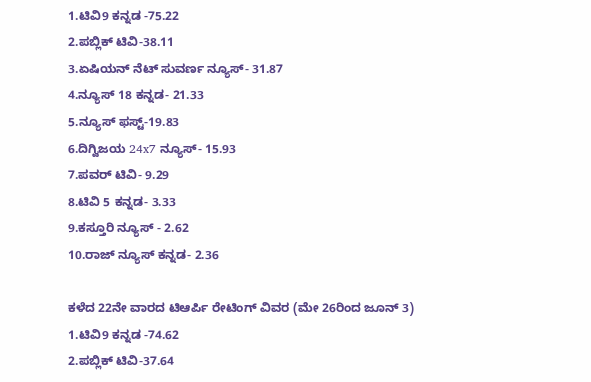1.ಟಿವಿ9 ಕನ್ನಡ -75.22
2.ಪಬ್ಲಿಕ್ ಟಿವಿ-38.11
3.ಏಷಿಯನ್ ನೆಟ್ ಸುವರ್ಣ ನ್ಯೂಸ್- 31.87
4.ನ್ಯೂಸ್ 18 ಕನ್ನಡ- 21.33
5.ನ್ಯೂಸ್ ಫಸ್ಟ್-19.83
6.ದಿಗ್ವಿಜಯ 24x7 ನ್ಯೂಸ್- 15.93
7.ಪವರ್ ಟಿವಿ- 9.29
8.ಟಿವಿ 5 ಕನ್ನಡ- 3.33
9.ಕಸ್ತೂರಿ ನ್ಯೂಸ್ - 2.62
10.ರಾಜ್ ನ್ಯೂಸ್ ಕನ್ನಡ- 2.36

ಕಳೆದ 22ನೇ ವಾರದ ಟಿಆರ್ಪಿ ರೇಟಿಂಗ್ ವಿವರ (ಮೇ 26ರಿಂದ ಜೂನ್ 3)
1.ಟಿವಿ9 ಕನ್ನಡ -74.62
2.ಪಬ್ಲಿಕ್ ಟಿವಿ-37.64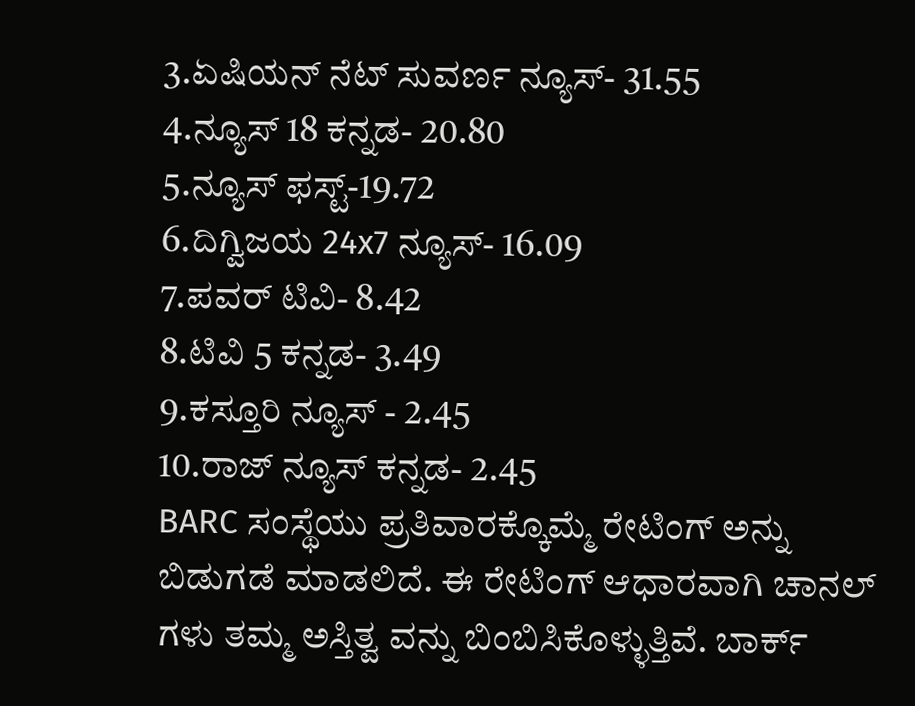3.ಏಷಿಯನ್ ನೆಟ್ ಸುವರ್ಣ ನ್ಯೂಸ್- 31.55
4.ನ್ಯೂಸ್ 18 ಕನ್ನಡ- 20.80
5.ನ್ಯೂಸ್ ಫಸ್ಟ್-19.72
6.ದಿಗ್ವಿಜಯ 24x7 ನ್ಯೂಸ್- 16.09
7.ಪವರ್ ಟಿವಿ- 8.42
8.ಟಿವಿ 5 ಕನ್ನಡ- 3.49
9.ಕಸ್ತೂರಿ ನ್ಯೂಸ್ - 2.45
10.ರಾಜ್ ನ್ಯೂಸ್ ಕನ್ನಡ- 2.45
BARC ಸಂಸ್ಥೆಯು ಪ್ರತಿವಾರಕ್ಕೊಮ್ಮೆ ರೇಟಿಂಗ್ ಅನ್ನು ಬಿಡುಗಡೆ ಮಾಡಲಿದೆ. ಈ ರೇಟಿಂಗ್ ಆಧಾರವಾಗಿ ಚಾನಲ್ ಗಳು ತಮ್ಮ ಅಸ್ತಿತ್ವ ವನ್ನು ಬಿಂಬಿಸಿಕೊಳ್ಳುತ್ತಿವೆ. ಬಾರ್ಕ್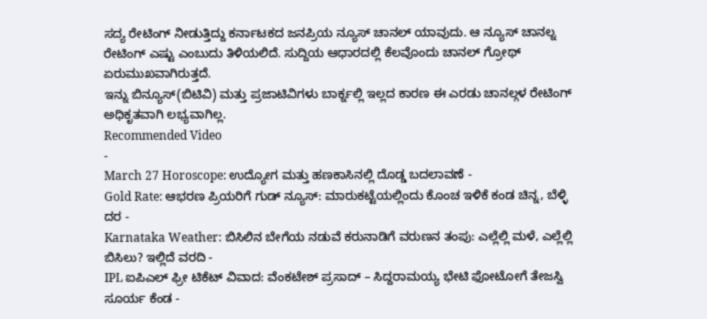ಸದ್ಯ ರೇಟಿಂಗ್ ನೀಡುತ್ತಿದ್ದು ಕರ್ನಾಟಕದ ಜನಪ್ರಿಯ ನ್ಯೂಸ್ ಚಾನಲ್ ಯಾವುದು. ಆ ನ್ಯೂಸ್ ಚಾನಲ್ನ ರೇಟಿಂಗ್ ಎಷ್ಟು ಎಂಬುದು ತಿಳಿಯಲಿದೆ. ಸುದ್ದಿಯ ಆಧಾರದಲ್ಲಿ ಕೆಲವೊಂದು ಚಾನಲ್ ಗ್ರೋಥ್ ಏರುಮುಖವಾಗಿರುತ್ತದೆ.
ಇನ್ನು ಬಿನ್ಯೂಸ್(ಬಿಟಿವಿ) ಮತ್ತು ಪ್ರಜಾಟಿವಿಗಳು ಬಾರ್ಕ್ನಲ್ಲಿ ಇಲ್ಲದ ಕಾರಣ ಈ ಎರಡು ಚಾನಲ್ಗಳ ರೇಟಿಂಗ್ ಅಧಿಕೃತವಾಗಿ ಲಭ್ಯವಾಗಿಲ್ಲ.
Recommended Video
-
March 27 Horoscope: ಉದ್ಯೋಗ ಮತ್ತು ಹಣಕಾಸಿನಲ್ಲಿ ದೊಡ್ಡ ಬದಲಾವಣೆ -
Gold Rate: ಆಭರಣ ಪ್ರಿಯರಿಗೆ ಗುಡ್ ನ್ಯೂಸ್: ಮಾರುಕಟ್ಟೆಯಲ್ಲಿಂದು ಕೊಂಚ ಇಳಿಕೆ ಕಂಡ ಚಿನ್ನ, ಬೆಳ್ಳಿ ದರ -
Karnataka Weather: ಬಿಸಿಲಿನ ಬೇಗೆಯ ನಡುವೆ ಕರುನಾಡಿಗೆ ವರುಣನ ತಂಪು: ಎಲ್ಲೆಲ್ಲಿ ಮಳೆ, ಎಲ್ಲೆಲ್ಲಿ ಬಿಸಿಲು? ಇಲ್ಲಿದೆ ವರದಿ -
IPL ಐಪಿಎಲ್ ಫ್ರೀ ಟಿಕೆಟ್ ವಿವಾದ: ವೆಂಕಟೇಶ್ ಪ್ರಸಾದ್ – ಸಿದ್ದರಾಮಯ್ಯ ಭೇಟಿ ಫೋಟೋಗೆ ತೇಜಸ್ವಿ ಸೂರ್ಯ ಕೆಂಡ -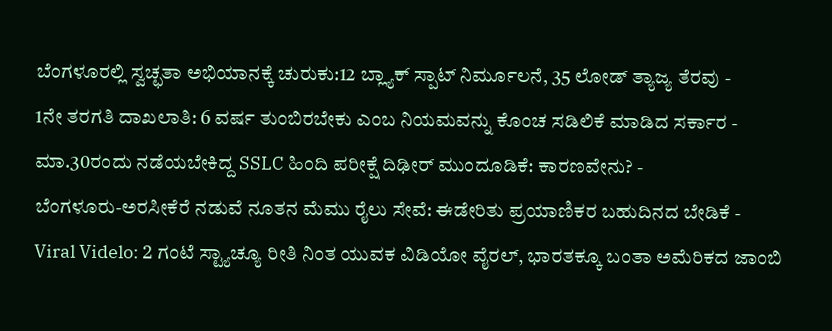ಬೆಂಗಳೂರಲ್ಲಿ ಸ್ವಚ್ಛತಾ ಅಭಿಯಾನಕ್ಕೆ ಚುರುಕು:12 ಬ್ಲ್ಯಾಕ್ ಸ್ಪಾಟ್ ನಿರ್ಮೂಲನೆ, 35 ಲೋಡ್ ತ್ಯಾಜ್ಯ ತೆರವು -
1ನೇ ತರಗತಿ ದಾಖಲಾತಿ: 6 ವರ್ಷ ತುಂಬಿರಬೇಕು ಎಂಬ ನಿಯಮವನ್ನು ಕೊಂಚ ಸಡಿಲಿಕೆ ಮಾಡಿದ ಸರ್ಕಾರ -
ಮಾ.30ರಂದು ನಡೆಯಬೇಕಿದ್ದ SSLC ಹಿಂದಿ ಪರೀಕ್ಷೆ ದಿಢೀರ್ ಮುಂದೂಡಿಕೆ: ಕಾರಣವೇನು? -
ಬೆಂಗಳೂರು-ಅರಸೀಕೆರೆ ನಡುವೆ ನೂತನ ಮೆಮು ರೈಲು ಸೇವೆ: ಈಡೇರಿತು ಪ್ರಯಾಣಿಕರ ಬಹುದಿನದ ಬೇಡಿಕೆ -
Viral Videlo: 2 ಗಂಟೆ ಸ್ಟ್ಯಾಚ್ಯೂ ರೀತಿ ನಿಂತ ಯುವಕ ವಿಡಿಯೋ ವೈರಲ್, ಭಾರತಕ್ಕೂ ಬಂತಾ ಅಮೆರಿಕದ ಜಾಂಬಿ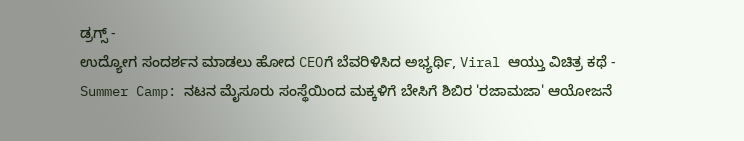ಡ್ರಗ್ಸ್ -
ಉದ್ಯೋಗ ಸಂದರ್ಶನ ಮಾಡಲು ಹೋದ CEOಗೆ ಬೆವರಿಳಿಸಿದ ಅಭ್ಯರ್ಥಿ, Viral ಆಯ್ತು ವಿಚಿತ್ರ ಕಥೆ -
Summer Camp: ನಟನ ಮೈಸೂರು ಸಂಸ್ಥೆಯಿಂದ ಮಕ್ಕಳಿಗೆ ಬೇಸಿಗೆ ಶಿಬಿರ 'ರಜಾಮಜಾ' ಆಯೋಜನೆ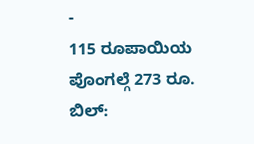-
115 ರೂಪಾಯಿಯ ಪೊಂಗಲ್ಗೆ 273 ರೂ. ಬಿಲ್: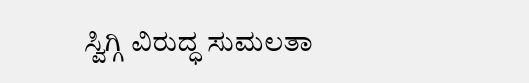ಸ್ವಿಗ್ಗಿ ವಿರುದ್ಧ ಸುಮಲತಾ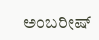ಅಂಬರೀಷ್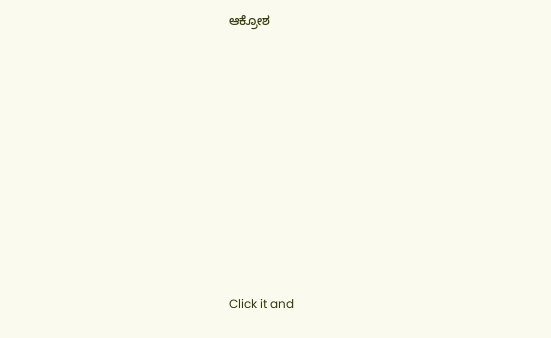ಆಕ್ರೋಶ












Click it and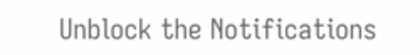Unblock the Notifications